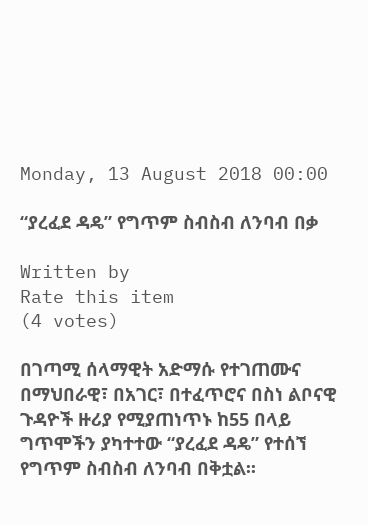Monday, 13 August 2018 00:00

“ያረፈደ ዳዴ” የግጥም ስብስብ ለንባብ በቃ

Written by
Rate this item
(4 votes)

በገጣሚ ሰላማዊት አድማሱ የተገጠሙና በማህበራዊ፣ በአገር፣ በተፈጥሮና በስነ ልቦናዊ ጉዳዮች ዙሪያ የሚያጠነጥኑ ከ55 በላይ ግጥሞችን ያካተተው “ያረፈደ ዳዴ” የተሰኘ የግጥም ስብስብ ለንባብ በቅቷል፡፡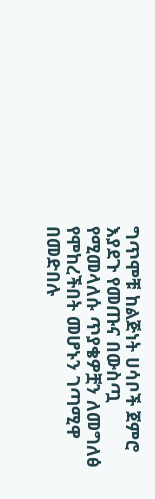ግጥሞቹ ከልጅነት ሀሳቦች ጀምሮ እያደጉ የመጡና በውስጧ የሚመላለሱ ጥያቄዎቿን ለመግለፅ የሞከረችበት መሆኑን ገጣሚዋ በመድበሉ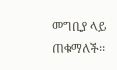መግቢያ ላይ ጠቁማለች፡፡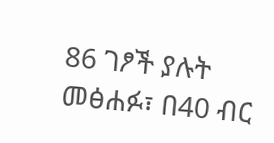86 ገፆች ያሉት መፅሐፉ፣ በ40 ብር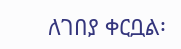ለገበያ ቀርቧል፡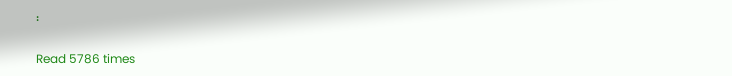፡

Read 5786 times